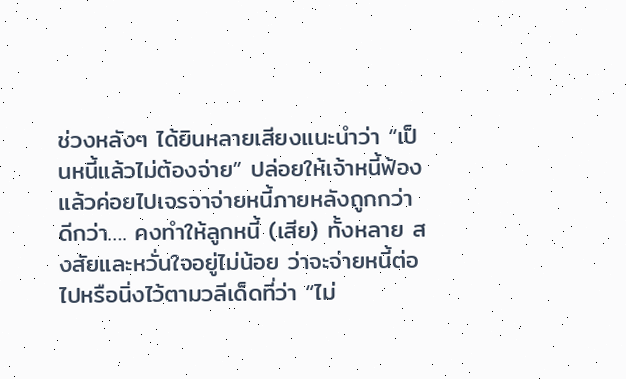ช่วงหลังๆ ได้ยินหลายเสียงแนะนำว่า “เป็นหนี้แล้วไม่ต้องจ่าย” ปล่อยให้เจ้าหนี้ฟ้อง แล้วค่อยไปเจรจาจ่ายหนี้ภายหลังถูกกว่า ดีกว่า…. คงทำให้ลูกหนี้ (เสีย) ทั้งหลาย สงสัยและหวั่นใจอยู่ไม่น้อย ว่าจะจ่ายหนี้ต่อไปหรือนิ่งไว้ตามวลีเด็ดที่ว่า “ไม่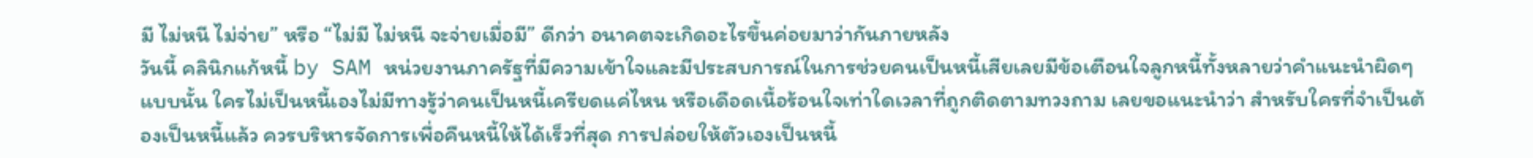มี ไม่หนี ไม่จ่าย” หรือ “ไม่มี ไม่หนี จะจ่ายเมื่อมี” ดีกว่า อนาคตจะเกิดอะไรขึ้นค่อยมาว่ากันภายหลัง
วันนี้ คลินิกแก้หนี้ by SAM หน่วยงานภาครัฐที่มีความเข้าใจและมีประสบการณ์ในการช่วยคนเป็นหนี้เสียเลยมีข้อเตือนใจลูกหนี้ทั้งหลายว่าคำแนะนำผิดๆ แบบนั้น ใครไม่เป็นหนี้เองไม่มีทางรู้ว่าคนเป็นหนี้เครียดแค่ไหน หรือเดือดเนื้อร้อนใจเท่าใดเวลาที่ถูกติดตามทวงถาม เลยขอแนะนำว่า สำหรับใครที่จำเป็นต้องเป็นหนี้แล้ว ควรบริหารจัดการเพื่อคืนหนี้ให้ได้เร็วที่สุด การปล่อยให้ตัวเองเป็นหนี้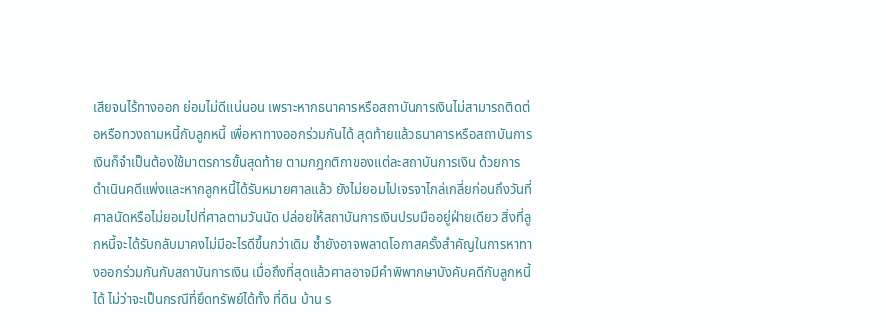เสียจนไร้ทางออก ย่อมไม่ดีแน่นอน เพราะหากธนาคารหรือสถาบันการเงินไม่สามารถติดต่อหรือทวงถามหนี้กับลูกหนี้ เพื่อหาทางออกร่วมกันได้ สุดท้ายแล้วธนาคารหรือสถาบันการเงินก็จำเป็นต้องใช้มาตรการขั้นสุดท้าย ตามกฎกติกาของแต่ละสถาบันการเงิน ด้วยการดำเนินคดีแพ่งและหากลูกหนี้ได้รับหมายศาลแล้ว ยังไม่ยอมไปเจรจาไกล่เกลี่ยก่อนถึงวันที่ศาลนัดหรือไม่ยอมไปที่ศาลตามวันนัด ปล่อยให้สถาบันการเงินปรบมืออยู่ฝ่ายเดียว สิ่งที่ลูกหนี้จะได้รับกลับมาคงไม่มีอะไรดีขึ้นกว่าเดิม ซ้ำยังอาจพลาดโอกาสครั้งสำคัญในการหาทางออกร่วมกันกับสถาบันการเงิน เมื่อถึงที่สุดแล้วศาลอาจมีคำพิพากษาบังคับคดีกับลูกหนี้ได้ ไม่ว่าจะเป็นกรณีที่ยึดทรัพย์ได้ทั้ง ที่ดิน บ้าน ร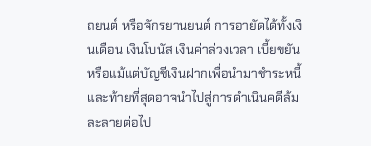ถยนต์ หรือจักรยานยนต์ การอายัดได้ทั้งเงินเดือน เงินโบนัส เงินค่าล่วงเวลา เบี้ยขยัน หรือแม้แต่บัญชีเงินฝากเพื่อนำมาชำระหนี้ และท้ายที่สุดอาจนำไปสู่การดำเนินคดีล้มละลายต่อไป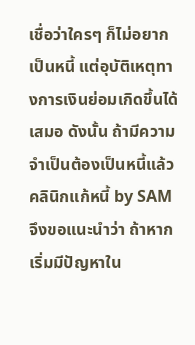เชื่อว่าใครๆ ก็ไม่อยากเป็นหนี้ แต่อุบัติเหตุทางการเงินย่อมเกิดขึ้นได้เสมอ ดังนั้น ถ้ามีความจำเป็นต้องเป็นหนี้แล้ว คลินิกแก้หนี้ by SAM จึงขอแนะนำว่า ถ้าหากเริ่มมีปัญหาใน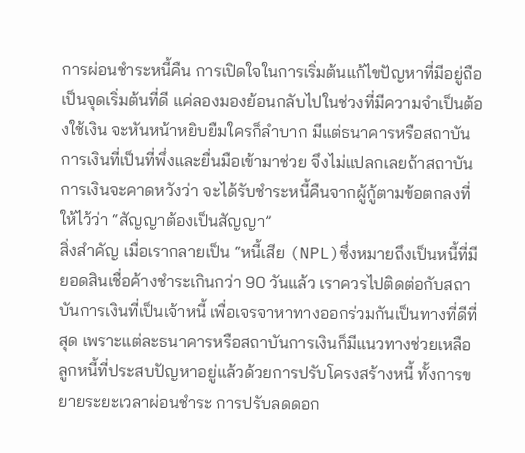การผ่อนชำระหนี้คืน การเปิดใจในการเริ่มต้นแก้ไขปัญหาที่มีอยู่ถือเป็นจุดเริ่มต้นที่ดี แค่ลองมองย้อนกลับไปในช่วงที่มีความจำเป็นต้องใช้เงิน จะหันหน้าหยิบยืมใครก็ลำบาก มีแต่ธนาคารหรือสถาบันการเงินที่เป็นที่พึ่งและยื่นมือเข้ามาช่วย จึงไม่แปลกเลยถ้าสถาบันการเงินจะคาดหวังว่า จะได้รับชำระหนี้คืนจากผู้กู้ตามข้อตกลงที่ให้ไว้ว่า “สัญญาต้องเป็นสัญญา”
สิ่งสำคัญ เมื่อเรากลายเป็น “หนี้เสีย (NPL)ซึ่งหมายถึงเป็นหนี้ที่มียอดสินเชื่อค้างชำระเกินกว่า 90 วันแล้ว เราควรไปติดต่อกับสถาบันการเงินที่เป็นเจ้าหนี้ เพื่อเจรจาหาทางออกร่วมกันเป็นทางที่ดีที่สุด เพราะแต่ละธนาคารหรือสถาบันการเงินก็มีแนวทางช่วยเหลือลูกหนี้ที่ประสบปัญหาอยู่แล้วด้วยการปรับโครงสร้างหนี้ ทั้งการขยายระยะเวลาผ่อนชำระ การปรับลดดอก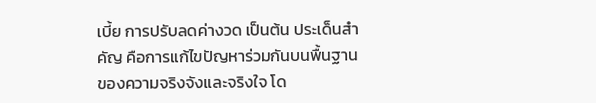เบี้ย การปรับลดค่างวด เป็นต้น ประเด็นสำคัญ คือการแก้ไขปัญหาร่วมกันบนพื้นฐานของความจริงจังและจริงใจ โด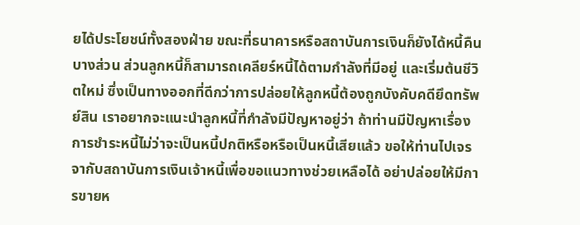ยได้ประโยชน์ทั้งสองฝ่าย ขณะที่ธนาคารหรือสถาบันการเงินก็ยังได้หนี้คืนบางส่วน ส่วนลูกหนี้ก็สามารถเคลียร์หนี้ได้ตามกำลังที่มีอยู่ และเริ่มต้นชีวิตใหม่ ซึ่งเป็นทางออกที่ดีกว่าการปล่อยให้ลูกหนี้ต้องถูกบังคับคดียึดทรัพย์สิน เราอยากจะแนะนำลูกหนี้ที่กำลังมีปัญหาอยู่ว่า ถ้าท่านมีปัญหาเรื่องการชำระหนี้ไม่ว่าจะเป็นหนี้ปกติหรือหรือเป็นหนี้เสียแล้ว ขอให้ท่านไปเจรจากับสถาบันการเงินเจ้าหนี้เพื่อขอแนวทางช่วยเหลือได้ อย่าปล่อยให้มีการขายห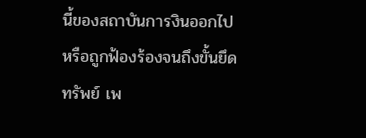นี้ของสถาบันการงินออกไป หรือถูกฟ้องร้องจนถึงขั้นยึดทรัพย์ เพ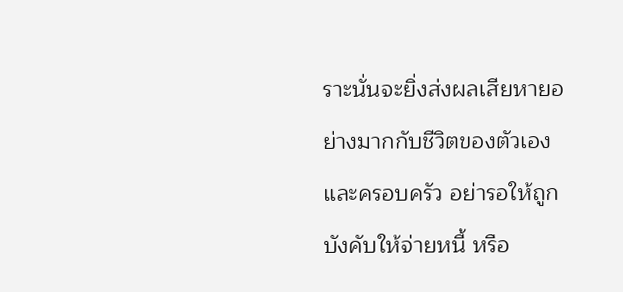ราะนั่นจะยิ่งส่งผลเสียหายอย่างมากกับชีวิตของตัวเองและครอบครัว อย่ารอให้ถูกบังคับให้จ่ายหนี้ หรือ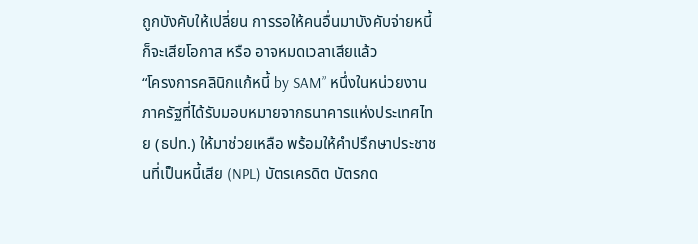ถูกบังคับให้เปลี่ยน การรอให้คนอื่นมาบังคับจ่ายหนี้ก็จะเสียโอกาส หรือ อาจหมดเวลาเสียแล้ว
“โครงการคลินิกแก้หนี้ by SAM” หนึ่งในหน่วยงานภาครัฐที่ได้รับมอบหมายจากธนาคารแห่งประเทศไทย (ธปท.) ให้มาช่วยเหลือ พร้อมให้คำปรึกษาประชาชนที่เป็นหนี้เสีย (NPL) บัตรเครดิต บัตรกด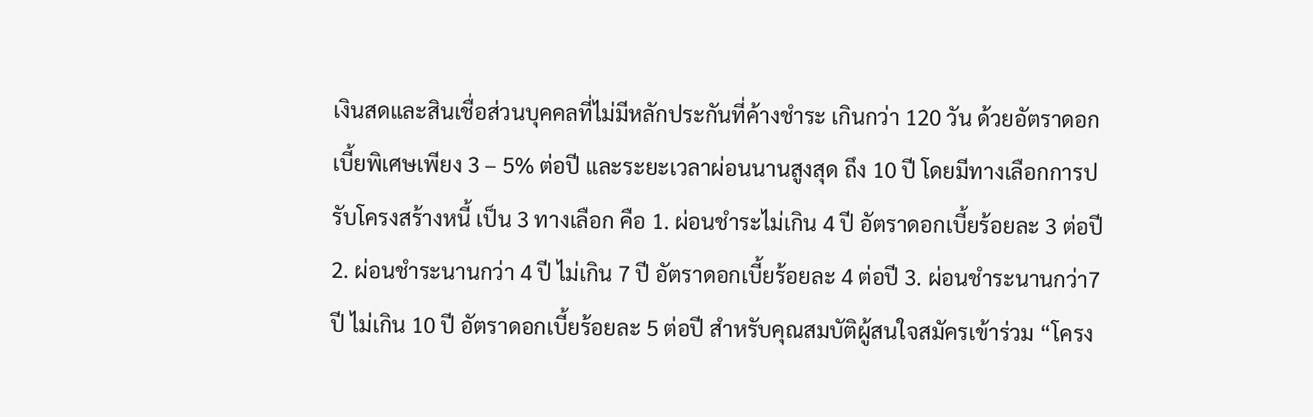เงินสดและสินเชื่อส่วนบุคคลที่ไม่มีหลักประกันที่ค้างชำระ เกินกว่า 120 วัน ด้วยอัตราดอกเบี้ยพิเศษเพียง 3 – 5% ต่อปี และระยะเวลาผ่อนนานสูงสุด ถึง 10 ปี โดยมีทางเลือกการปรับโครงสร้างหนี้ เป็น 3 ทางเลือก คือ 1. ผ่อนชำระไม่เกิน 4 ปี อัตราดอกเบี้ยร้อยละ 3 ต่อปี 2. ผ่อนชำระนานกว่า 4 ปี ไม่เกิน 7 ปี อัตราดอกเบี้ยร้อยละ 4 ต่อปี 3. ผ่อนชำระนานกว่า7 ปี ไม่เกิน 10 ปี อัตราดอกเบี้ยร้อยละ 5 ต่อปี สำหรับคุณสมบัติผู้สนใจสมัครเข้าร่วม “โครง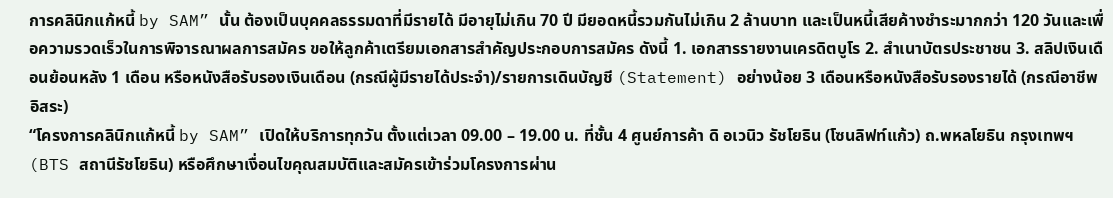การคลินิกแก้หนี้ by SAM” นั้น ต้องเป็นบุคคลธรรมดาที่มีรายได้ มีอายุไม่เกิน 70 ปี มียอดหนี้รวมกันไม่เกิน 2 ล้านบาท และเป็นหนี้เสียค้างชำระมากกว่า 120 วันและเพื่อความรวดเร็วในการพิจารณาผลการสมัคร ขอให้ลูกค้าเตรียมเอกสารสำคัญประกอบการสมัคร ดังนี้ 1. เอกสารรายงานเครดิตบูโร 2. สำเนาบัตรประชาชน 3. สลิปเงินเดือนย้อนหลัง 1 เดือน หรือหนังสือรับรองเงินเดือน (กรณีผู้มีรายได้ประจำ)/รายการเดินบัญชี (Statement) อย่างน้อย 3 เดือนหรือหนังสือรับรองรายได้ (กรณีอาชีพอิสระ)
“โครงการคลินิกแก้หนี้ by SAM” เปิดให้บริการทุกวัน ตั้งแต่เวลา 09.00 – 19.00 น. ที่ชั้น 4 ศูนย์การค้า ดิ อเวนิว รัชโยธิน (โซนลิฟท์แก้ว) ถ.พหลโยธิน กรุงเทพฯ (BTS สถานีรัชโยธิน) หรือศึกษาเงื่อนไขคุณสมบัติและสมัครเข้าร่วมโครงการผ่าน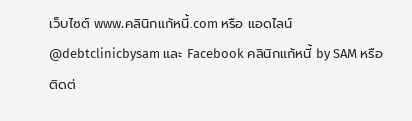เว็บไซต์ www.คลินิกแก้หนี้.com หรือ แอดไลน์ @debtclinicbysam และ Facebook คลินิกแก้หนี้ by SAM หรือติดต่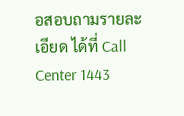อสอบถามรายละเอียด ได้ที่ Call Center 1443